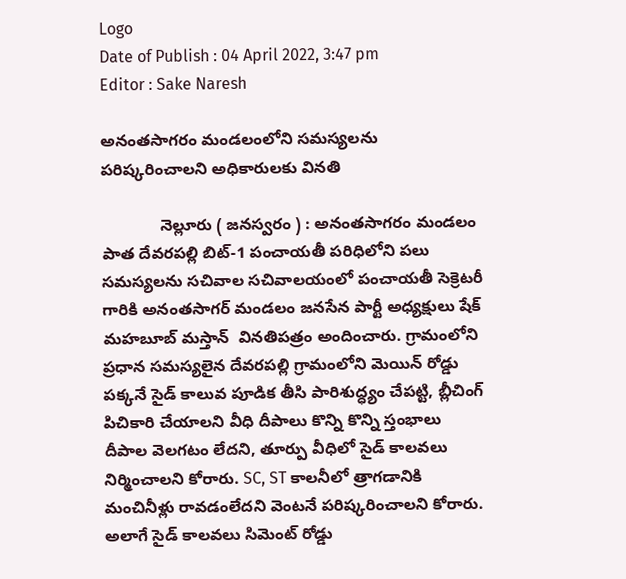Logo
Date of Publish : 04 April 2022, 3:47 pm
Editor : Sake Naresh

అనంతసాగరం మండలంలోని సమస్యలను పరిష్కరించాలని అధికారులకు వినతి

             నెల్లూరు ( జనస్వరం ) : అనంతసాగరం మండలం పాత దేవరపల్లి బిట్-1 పంచాయతీ పరిధిలోని పలు సమస్యలను సచివాల సచివాలయంలో పంచాయతీ సెక్రెటరీ గారికి అనంతసాగర్ మండలం జనసేన పార్టీ అధ్యక్షులు షేక్ మహబూబ్ మస్తాన్  వినతిపత్రం అందించారు. గ్రామంలోని ప్రధాన సమస్యలైన దేవరపల్లి గ్రామంలోని మెయిన్ రోడ్డు పక్కనే సైడ్ కాలువ పూడిక తీసి పారిశుద్ధ్యం చేపట్టి, బ్లీచింగ్ పిచికారి చేయాలని వీధి దీపాలు కొన్ని కొన్ని స్తంభాలు దీపాల వెలగటం లేదని, తూర్పు వీధిలో సైడ్ కాలవలు నిర్మించాలని కోరారు. SC, ST కాలనీలో త్రాగడానికి మంచినీళ్లు రావడంలేదని వెంటనే పరిష్కరించాలని కోరారు.  అలాగే సైడ్ కాలవలు సిమెంట్ రోడ్డు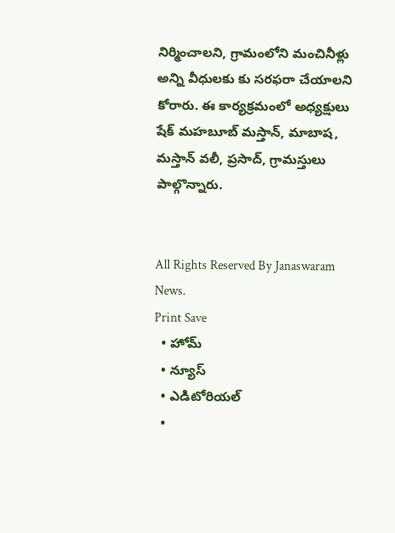నిర్మించాలని, గ్రామంలోని మంచినీళ్లు అన్ని వీధులకు కు సరఫరా చేయాలని కోరారు. ఈ కార్యక్రమంలో అధ్యక్షులు షేక్ మహబూబ్ మస్తాన్, మాబాష, మస్తాన్ వలీ, ప్రసాద్, గ్రామస్తులు పాల్గొన్నారు.


All Rights Reserved By Janaswaram News.
Print Save
  • హోమ్
  • న్యూస్
  • ఎడిటోరియల్
  •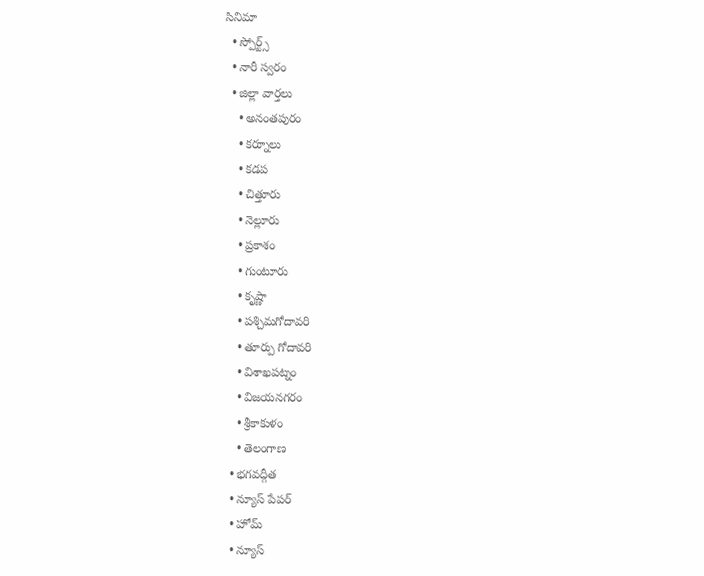సినిమా
  • స్పోర్ట్స్
  • నారీ స్వరం
  • జిల్లా వార్తలు
    • అనంతపురం
    • కర్నూలు
    • కడప
    • చిత్తూరు
    • నెల్లూరు
    • ప్రకాశం
    • గుంటూరు
    • కృష్ణా
    • పశ్చిమగోదావరి
    • తూర్పు గోదావరి
    • విశాఖపట్నం
    • విజయనగరం
    • శ్రీకాకుళం
    • తెలంగాణ
  • భగవద్గీత
  • న్యూస్ పేపర్
  • హోమ్
  • న్యూస్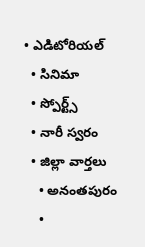• ఎడిటోరియల్
  • సినిమా
  • స్పోర్ట్స్
  • నారీ స్వరం
  • జిల్లా వార్తలు
    • అనంతపురం
    •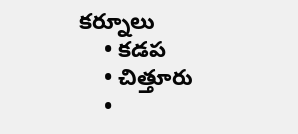కర్నూలు
    • కడప
    • చిత్తూరు
    •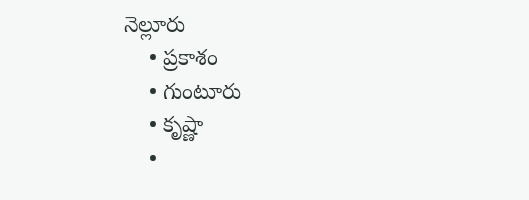నెల్లూరు
    • ప్రకాశం
    • గుంటూరు
    • కృష్ణా
    •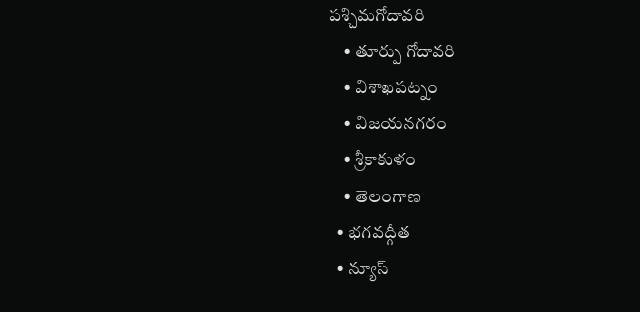పశ్చిమగోదావరి
    • తూర్పు గోదావరి
    • విశాఖపట్నం
    • విజయనగరం
    • శ్రీకాకుళం
    • తెలంగాణ
  • భగవద్గీత
  • న్యూస్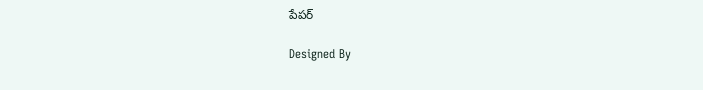పేపర్

Designed By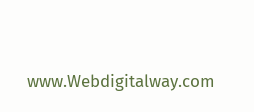www.Webdigitalway.com